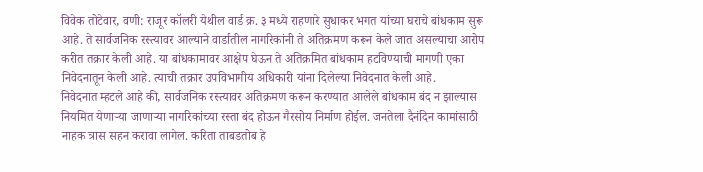विवेक तोटेवार, वणी: राजूर कॉलरी येथील वार्ड क्र. ३ मध्ये राहणारे सुधाकर भगत यांच्या घराचे बांधकाम सुरू आहे. ते सार्वजनिक रस्त्यावर आल्याने वार्डातील नागरिकांनी ते अतिक्रमण करून केले जात असल्याचा आरोप करीत तक्रार केली आहे. या बांधकामावर आक्षेप घेऊन ते अतिक्रमित बांधकाम हटविण्याची मागणी एका निवेदनातून केली आहे. त्याची तक्रार उपविभागीय अधिकारी यांना दिलेल्या निवेदनात केली आहे.
निवेदनात म्हटले आहे की, सार्वजनिक रस्त्यावर अतिक्रमण करून करण्यात आलेले बांधकाम बंद न झाल्यास नियमित येणाऱ्या जाणाऱ्या नागरिकांच्या रस्ता बंद होऊन गैरसोय निर्माण होईल. जनतेला दैनंदिन कामांसाठी नाहक त्रास सहन करावा लागेल. करिता ताबडतोब हे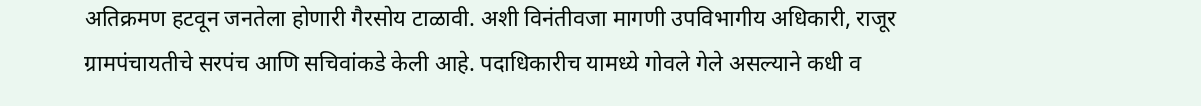अतिक्रमण हटवून जनतेला होणारी गैरसोय टाळावी. अशी विनंतीवजा मागणी उपविभागीय अधिकारी, राजूर ग्रामपंचायतीचे सरपंच आणि सचिवांकडे केली आहे. पदाधिकारीच यामध्ये गोवले गेले असल्याने कधी व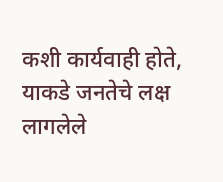कशी कार्यवाही होते, याकडे जनतेचे लक्ष लागलेले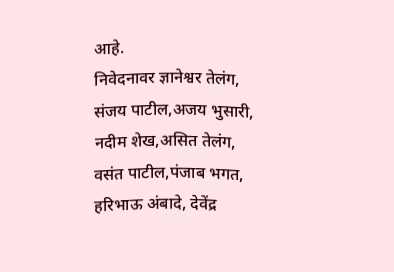आहे.
निवेदनावर ज्ञानेश्वर तेलंग, संजय पाटील,अजय भुसारी, नदीम शेख,असित तेलंग, वसंत पाटील,पंजाब भगत, हरिभाऊ अंबादे, देवेंद्र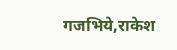गजभिये,राकेश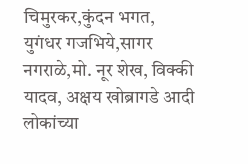चिमुरकर,कुंदन भगत, युगंधर गजभिये,सागर नगराळे,मो. नूर शेख, विक्की यादव, अक्षय खोब्रागडे आदी लोकांच्या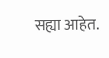सह्या आहेत.